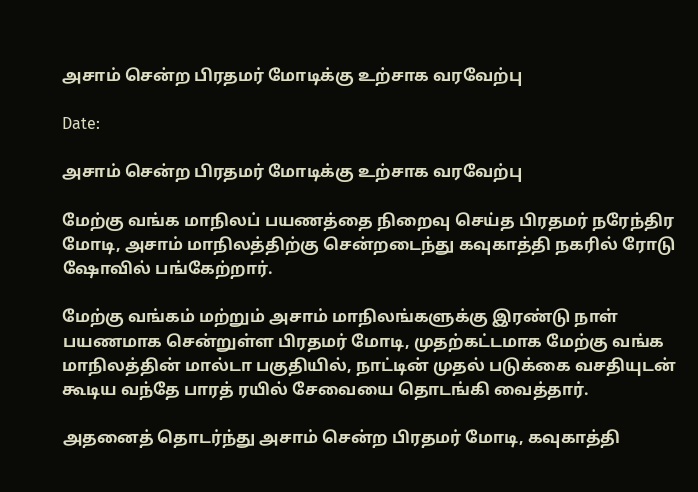அசாம் சென்ற பிரதமர் மோடிக்கு உற்சாக வரவேற்பு

Date:

அசாம் சென்ற பிரதமர் மோடிக்கு உற்சாக வரவேற்பு

மேற்கு வங்க மாநிலப் பயணத்தை நிறைவு செய்த பிரதமர் நரேந்திர மோடி, அசாம் மாநிலத்திற்கு சென்றடைந்து கவுகாத்தி நகரில் ரோடு ஷோவில் பங்கேற்றார்.

மேற்கு வங்கம் மற்றும் அசாம் மாநிலங்களுக்கு இரண்டு நாள் பயணமாக சென்றுள்ள பிரதமர் மோடி, முதற்கட்டமாக மேற்கு வங்க மாநிலத்தின் மால்டா பகுதியில், நாட்டின் முதல் படுக்கை வசதியுடன் கூடிய வந்தே பாரத் ரயில் சேவையை தொடங்கி வைத்தார்.

அதனைத் தொடர்ந்து அசாம் சென்ற பிரதமர் மோடி, கவுகாத்தி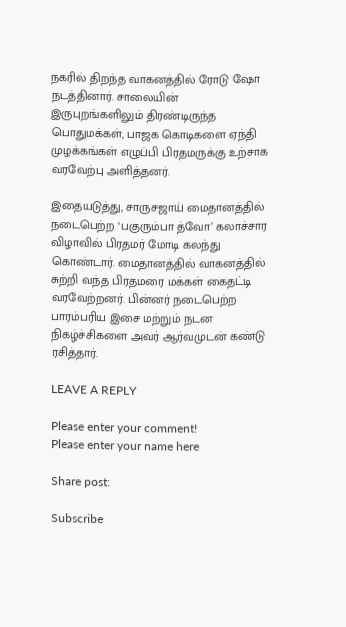நகரில் திறந்த வாகனத்தில் ரோடு ஷோ நடத்தினார். சாலையின் இருபுறங்களிலும் திரண்டிருந்த பொதுமக்கள், பாஜக கொடிகளை ஏந்தி முழக்கங்கள் எழுப்பி பிரதமருக்கு உற்சாக வரவேற்பு அளித்தனர்.

இதையடுத்து, சாருசஜாய் மைதானத்தில் நடைபெற்ற ‘பகுரும்பா த்வோ’ கலாச்சார விழாவில் பிரதமர் மோடி கலந்து கொண்டார். மைதானத்தில் வாகனத்தில் சுற்றி வந்த பிரதமரை மக்கள் கைதட்டி வரவேற்றனர். பின்னர் நடைபெற்ற பாரம்பரிய இசை மற்றும் நடன நிகழ்ச்சிகளை அவர் ஆர்வமுடன் கண்டு ரசித்தார்.

LEAVE A REPLY

Please enter your comment!
Please enter your name here

Share post:

Subscribe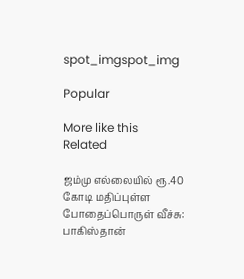spot_imgspot_img

Popular

More like this
Related

ஜம்மு எல்லையில் ரூ.40 கோடி மதிப்புள்ள போதைப்பொருள் வீச்சு: பாகிஸ்தான்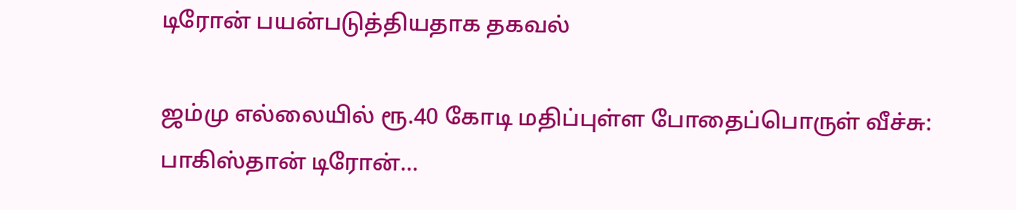டிரோன் பயன்படுத்தியதாக தகவல்

ஜம்மு எல்லையில் ரூ.40 கோடி மதிப்புள்ள போதைப்பொருள் வீச்சு: பாகிஸ்தான் டிரோன்...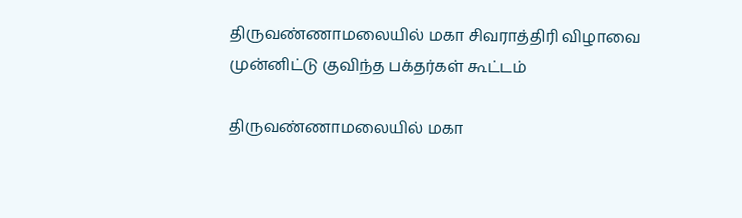திருவண்ணாமலையில் மகா சிவராத்திரி விழாவை முன்னிட்டு குவிந்த பக்தர்கள் கூட்டம்

திருவண்ணாமலையில் மகா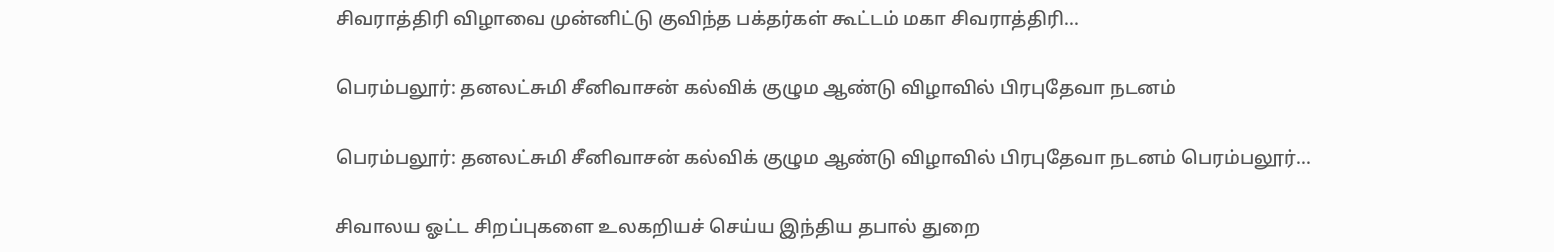சிவராத்திரி விழாவை முன்னிட்டு குவிந்த பக்தர்கள் கூட்டம் மகா சிவராத்திரி...

பெரம்பலூர்: தனலட்சுமி சீனிவாசன் கல்விக் குழும ஆண்டு விழாவில் பிரபுதேவா நடனம்

பெரம்பலூர்: தனலட்சுமி சீனிவாசன் கல்விக் குழும ஆண்டு விழாவில் பிரபுதேவா நடனம் பெரம்பலூர்...

சிவாலய ஓட்ட சிறப்புகளை உலகறியச் செய்ய இந்திய தபால் துறை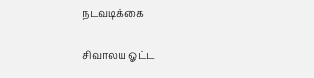நடவடிக்கை

சிவாலய ஓட்ட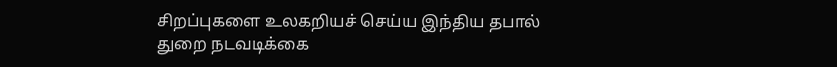சிறப்புகளை உலகறியச் செய்ய இந்திய தபால் துறை நடவடிக்கை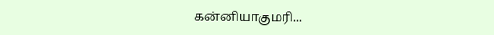கன்னியாகுமரி...